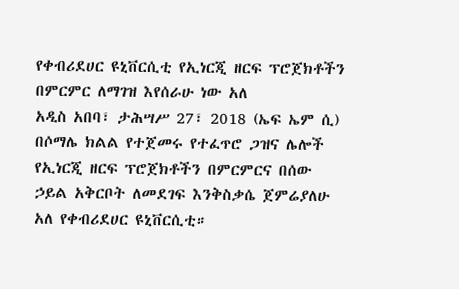የቀብሪደሀር ዩኒቨርሲቲ የኢነርጂ ዘርፍ ፕሮጀክቶችን በምርምር ለማገዝ እየሰራሁ ነው አለ
አዲስ አበባ፣ ታሕሣሥ 27፣ 2018 (ኤፍ ኤም ሲ) በሶማሌ ክልል የተጀመሩ የተፈጥሮ ጋዝና ሌሎች የኢነርጂ ዘርፍ ፕሮጀክቶችን በምርምርና በሰው ኃይል አቅርቦት ለመደገፍ እንቅስቃሴ ጀምሬያለሁ አለ የቀብሪደሀር ዩኒቨርሲቲ።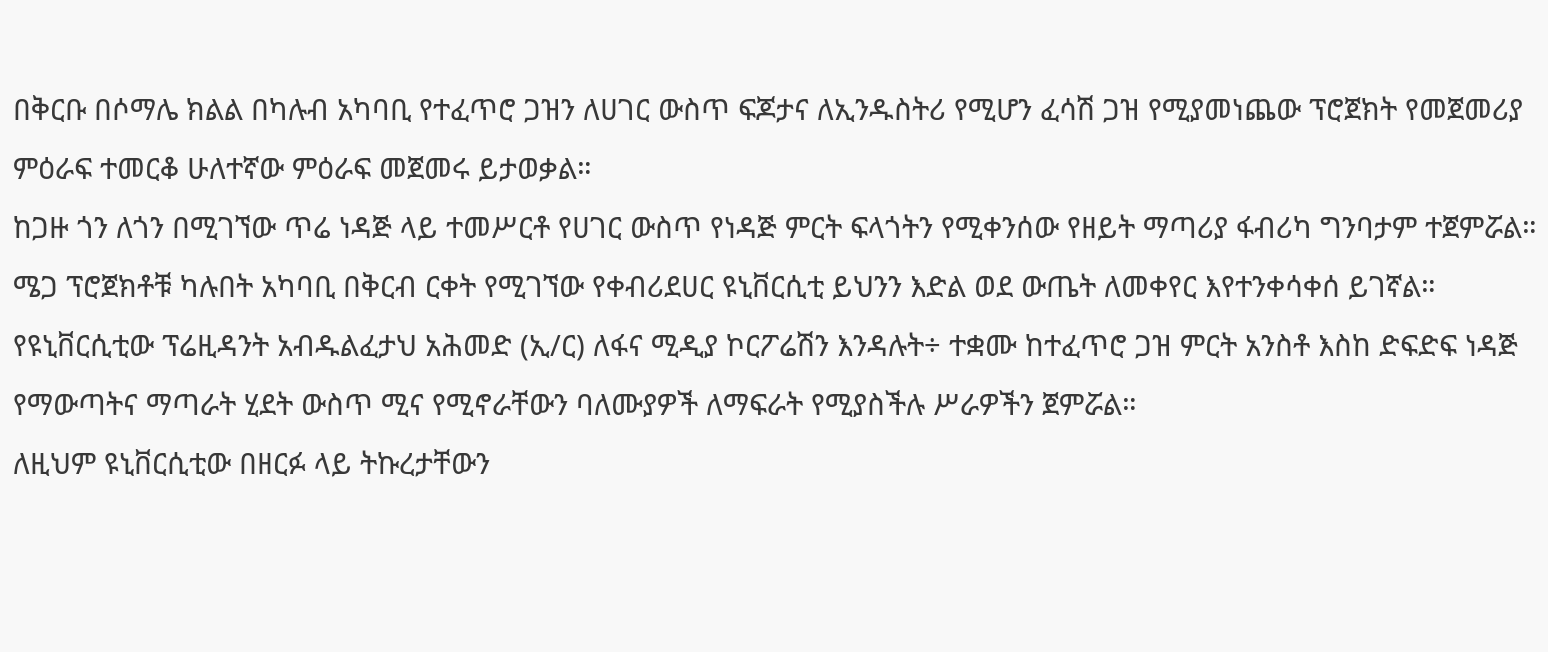በቅርቡ በሶማሌ ክልል በካሉብ አካባቢ የተፈጥሮ ጋዝን ለሀገር ውስጥ ፍጆታና ለኢንዱስትሪ የሚሆን ፈሳሽ ጋዝ የሚያመነጨው ፕሮጀክት የመጀመሪያ ምዕራፍ ተመርቆ ሁለተኛው ምዕራፍ መጀመሩ ይታወቃል።
ከጋዙ ጎን ለጎን በሚገኘው ጥሬ ነዳጅ ላይ ተመሥርቶ የሀገር ውስጥ የነዳጅ ምርት ፍላጎትን የሚቀንሰው የዘይት ማጣሪያ ፋብሪካ ግንባታም ተጀምሯል።
ሜጋ ፕሮጀክቶቹ ካሉበት አካባቢ በቅርብ ርቀት የሚገኘው የቀብሪደሀር ዩኒቨርሲቲ ይህንን እድል ወደ ውጤት ለመቀየር እየተንቀሳቀሰ ይገኛል።
የዩኒቨርሲቲው ፕሬዚዳንት አብዱልፈታህ አሕመድ (ኢ/ር) ለፋና ሚዲያ ኮርፖሬሽን እንዳሉት÷ ተቋሙ ከተፈጥሮ ጋዝ ምርት አንስቶ እስከ ድፍድፍ ነዳጅ የማውጣትና ማጣራት ሂደት ውስጥ ሚና የሚኖራቸውን ባለሙያዎች ለማፍራት የሚያስችሉ ሥራዎችን ጀምሯል።
ለዚህም ዩኒቨርሲቲው በዘርፉ ላይ ትኩረታቸውን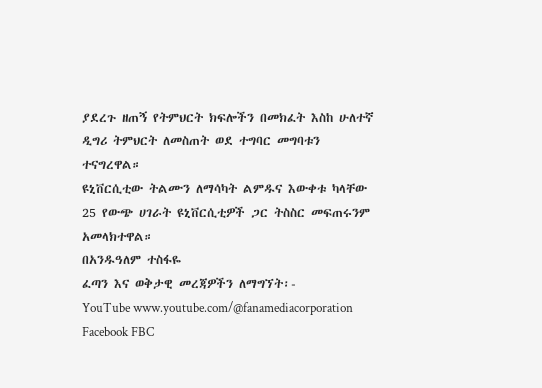ያደረጉ ዘጠኝ የትምህርት ክፍሎችን በመክፈት እስከ ሁለተኛ ዲግሪ ትምህርት ለመስጠት ወደ ተግባር መግባቱን ተናግረዋል።
ዩኒቨርሲቲው ትልሙን ለማሳካት ልምዱና እውቀቱ ካላቸው 25 የውጭ ሀገራት ዩኒቨርሲቲዎች ጋር ትስስር መፍጠሩንም አመላክተዋል።
በአንዱዓለም ተስፋዬ
ፈጣን እና ወቅታዊ መረጃዎችን ለማግኘት፡-
YouTube www.youtube.com/@fanamediacorporation
Facebook FBC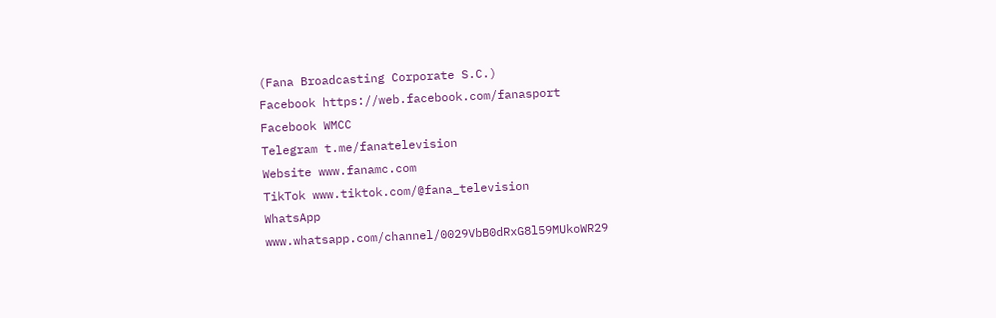(Fana Broadcasting Corporate S.C.)
Facebook https://web.facebook.com/fanasport
Facebook WMCC
Telegram t.me/fanatelevision
Website www.fanamc.com
TikTok www.tiktok.com/@fana_television
WhatsApp www.whatsapp.com/channel/0029VbB0dRxG8l59MUkoWR29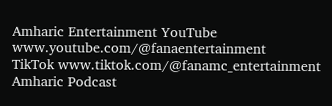Amharic Entertainment YouTube www.youtube.com/@fanaentertainment
TikTok www.tiktok.com/@fanamc_entertainment
Amharic Podcast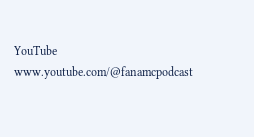YouTube www.youtube.com/@fanamcpodcast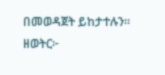በመወዳጀት ይከታተሉን፡፡
ዘወትር፦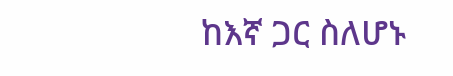ከእኛ ጋር ስለሆኑ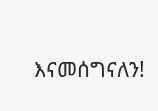እናመሰግናለን!